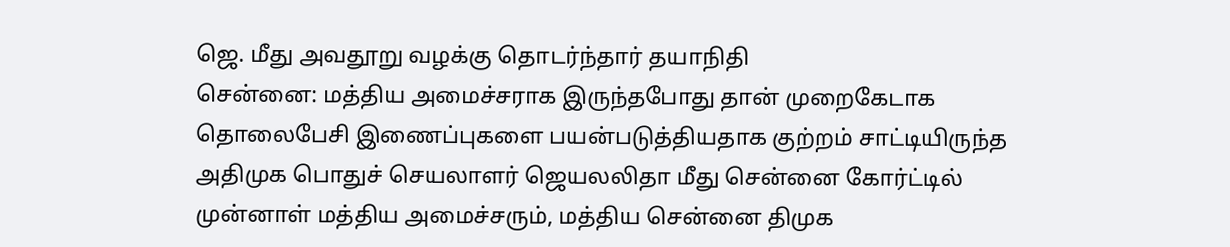ஜெ. மீது அவதூறு வழக்கு தொடர்ந்தார் தயாநிதி
சென்னை: மத்திய அமைச்சராக இருந்தபோது தான் முறைகேடாக தொலைபேசி இணைப்புகளை பயன்படுத்தியதாக குற்றம் சாட்டியிருந்த அதிமுக பொதுச் செயலாளர் ஜெயலலிதா மீது சென்னை கோர்ட்டில் முன்னாள் மத்திய அமைச்சரும், மத்திய சென்னை திமுக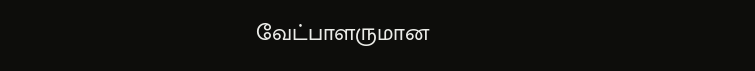வேட்பாளருமான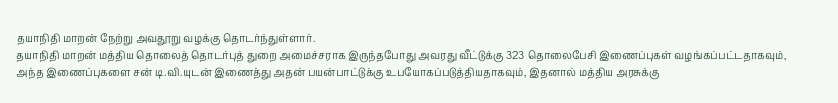தயாநிதி மாறன் நேற்று அவதூறு வழக்கு தொடர்ந்துள்ளார்.
தயாநிதி மாறன் மத்திய தொலைத் தொடர்புத் துறை அமைச்சராக இருந்தபோது அவரது வீட்டுக்கு 323 தொலைபேசி இணைப்புகள் வழங்கப்பட்டதாகவும், அந்த இணைப்புகளை சன் டி.வி.யுடன் இணைத்து அதன் பயன்பாட்டுக்கு உபயோகப்படுத்தியதாகவும், இதனால் மத்திய அரசுக்கு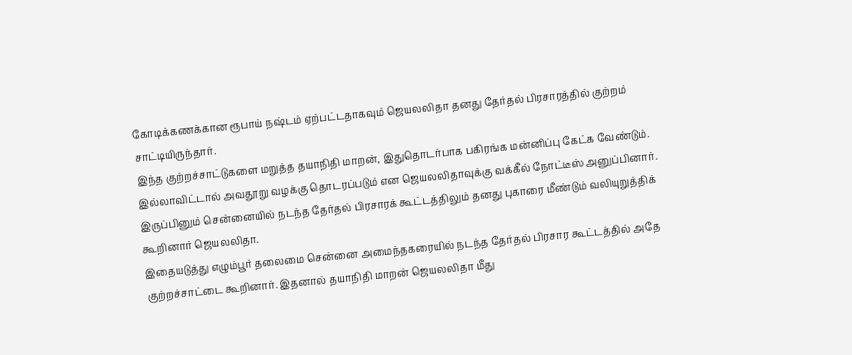கோடிக்கணக்கான ரூபாய் நஷ்டம் ஏற்பட்டதாகவும் ஜெயலலிதா தனது தேர்தல் பிரசாரத்தில் குற்றம் சாட்டியிருந்தார்.
இந்த குற்றச்சாட்டுகளை மறுத்த தயாநிதி மாறன், இதுதொடர்பாக பகிரங்க மன்னிப்பு கேட்க வேண்டும். இல்லாவிட்டால் அவதூறு வழக்கு தொடரப்படும் என ஜெயலலிதாவுக்கு வக்கீல் நோட்டீஸ் அனுப்பினார்.
இருப்பினும் சென்னையில் நடந்த தேர்தல் பிரசாரக் கூட்டத்திலும் தனது புகாரை மீண்டும் வலியுறுத்திக் கூறினார் ஜெயலலிதா.
இதையடுத்து எழும்பூர் தலைமை சென்னை அமைந்தகரையில் நடந்த தேர்தல் பிரசார கூட்டத்தில் அதே குற்றச்சாட்டை கூறினார். இதனால் தயாநிதி மாறன் ஜெயலலிதா மீது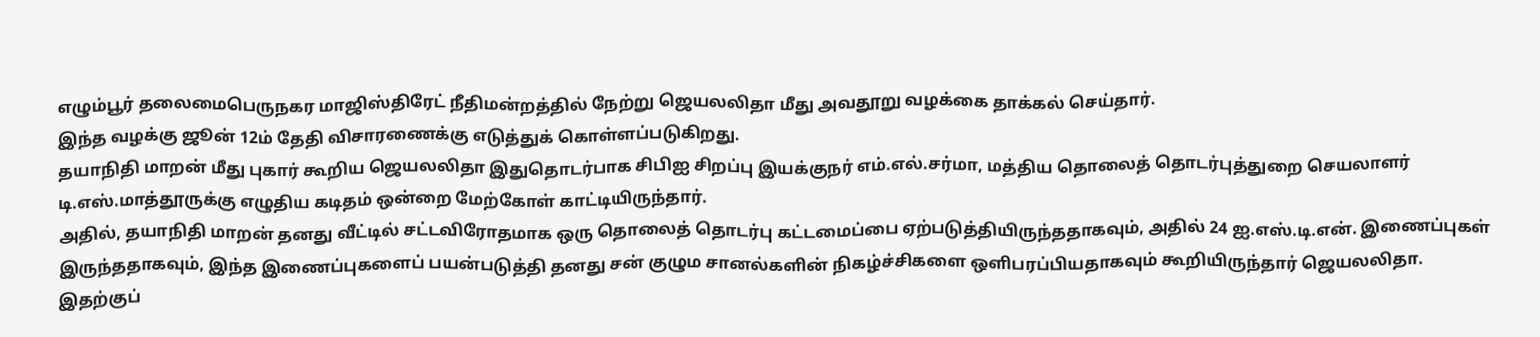எழும்பூர் தலைமைபெருநகர மாஜிஸ்திரேட் நீதிமன்றத்தில் நேற்று ஜெயலலிதா மீது அவதூறு வழக்கை தாக்கல் செய்தார்.
இந்த வழக்கு ஜூன் 12ம் தேதி விசாரணைக்கு எடுத்துக் கொள்ளப்படுகிறது.
தயாநிதி மாறன் மீது புகார் கூறிய ஜெயலலிதா இதுதொடர்பாக சிபிஐ சிறப்பு இயக்குநர் எம்.எல்.சர்மா, மத்திய தொலைத் தொடர்புத்துறை செயலாளர் டி.எஸ்.மாத்தூருக்கு எழுதிய கடிதம் ஒன்றை மேற்கோள் காட்டியிருந்தார்.
அதில், தயாநிதி மாறன் தனது வீட்டில் சட்டவிரோதமாக ஒரு தொலைத் தொடர்பு கட்டமைப்பை ஏற்படுத்தியிருந்ததாகவும், அதில் 24 ஐ.எஸ்.டி.என். இணைப்புகள் இருந்ததாகவும், இந்த இணைப்புகளைப் பயன்படுத்தி தனது சன் குழும சானல்களின் நிகழ்ச்சிகளை ஒளிபரப்பியதாகவும் கூறியிருந்தார் ஜெயலலிதா.
இதற்குப்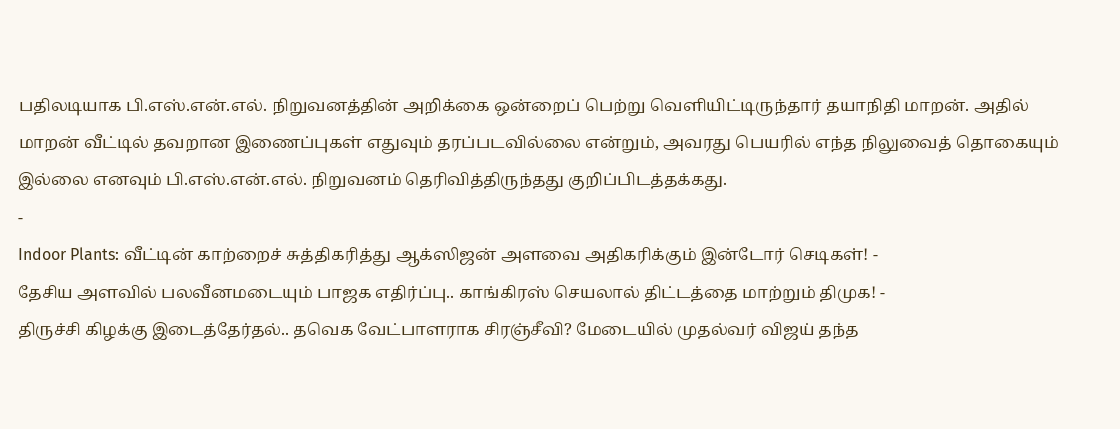பதிலடியாக பி.எஸ்.என்.எல். நிறுவனத்தின் அறிக்கை ஒன்றைப் பெற்று வெளியிட்டிருந்தார் தயாநிதி மாறன். அதில் மாறன் வீட்டில் தவறான இணைப்புகள் எதுவும் தரப்படவில்லை என்றும், அவரது பெயரில் எந்த நிலுவைத் தொகையும் இல்லை எனவும் பி.எஸ்.என்.எல். நிறுவனம் தெரிவித்திருந்தது குறிப்பிடத்தக்கது.
-
Indoor Plants: வீட்டின் காற்றைச் சுத்திகரித்து ஆக்ஸிஜன் அளவை அதிகரிக்கும் இன்டோர் செடிகள்! -
தேசிய அளவில் பலவீனமடையும் பாஜக எதிர்ப்பு.. காங்கிரஸ் செயலால் திட்டத்தை மாற்றும் திமுக! -
திருச்சி கிழக்கு இடைத்தேர்தல்.. தவெக வேட்பாளராக சிரஞ்சீவி? மேடையில் முதல்வர் விஜய் தந்த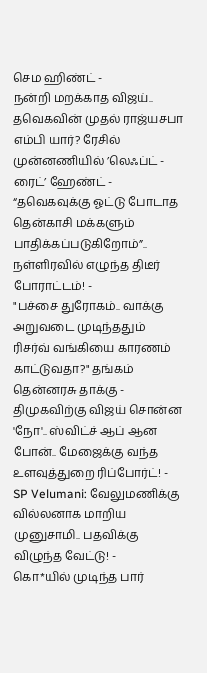செம ஹிண்ட் -
நன்றி மறக்காத விஜய்.. தவெகவின் முதல் ராஜ்யசபா எம்பி யார்? ரேசில் முன்னணியில் ’லெஃப்ட் - ரைட்’ ஹேண்ட் -
“தவெகவுக்கு ஓட்டு போடாத தென்காசி மக்களும் பாதிக்கப்படுகிறோம்”.. நள்ளிரவில் எழுந்த திடீர் போராட்டம்! -
"பச்சை துரோகம்.. வாக்கு அறுவடை முடிந்ததும் ரிசர்வ் வங்கியை காரணம் காட்டுவதா?" தங்கம் தென்னரசு தாக்கு -
திமுகவிற்கு விஜய் சொன்ன 'நோ'.. ஸ்விட்ச் ஆப் ஆன போன்.. மேஜைக்கு வந்த உளவுத்துறை ரிப்போர்ட்! -
SP Velumani: வேலுமணிக்கு வில்லனாக மாறிய முனுசாமி.. பதவிக்கு விழுந்த வேட்டு! -
கொ*யில் முடிந்த பார்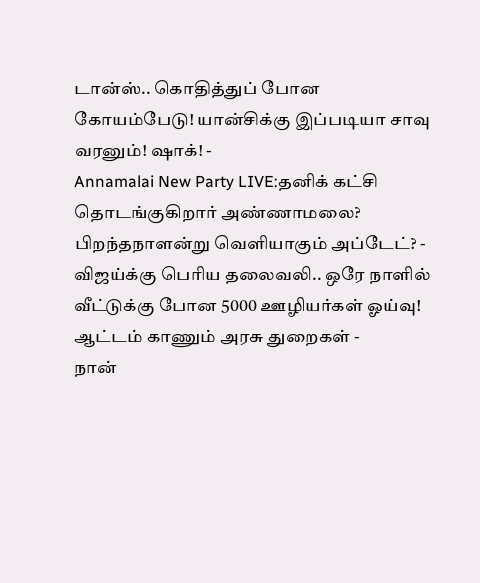டான்ஸ்.. கொதித்துப் போன கோயம்பேடு! யான்சிக்கு இப்படியா சாவு வரனும்! ஷாக்! -
Annamalai New Party LIVE:தனிக் கட்சி தொடங்குகிறார் அண்ணாமலை? பிறந்தநாளன்று வெளியாகும் அப்டேட்? -
விஜய்க்கு பெரிய தலைவலி.. ஒரே நாளில் வீட்டுக்கு போன 5000 ஊழியர்கள் ஓய்வு! ஆட்டம் காணும் அரசு துறைகள் -
நான்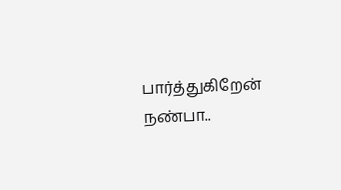பார்த்துகிறேன் நண்பா..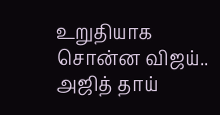உறுதியாக சொன்ன விஜய்.. அஜித் தாய்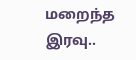மறைந்த இரவு..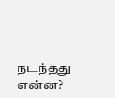நடந்தது என்ன?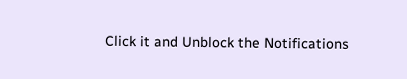Click it and Unblock the Notifications